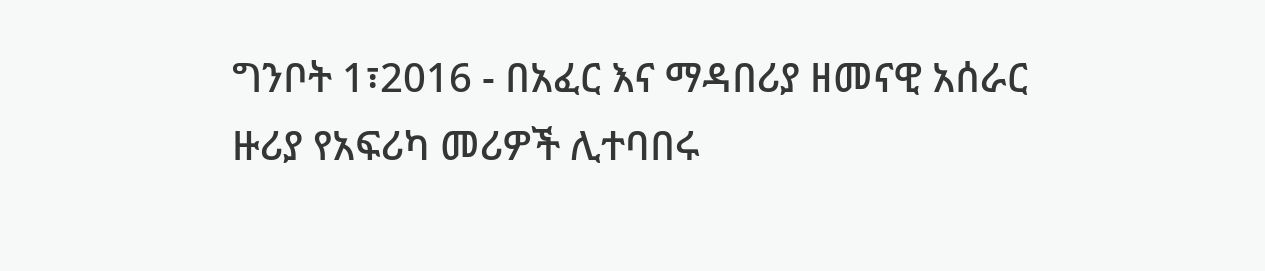ግንቦት 1፣2016 - በአፈር እና ማዳበሪያ ዘመናዊ አሰራር ዙሪያ የአፍሪካ መሪዎች ሊተባበሩ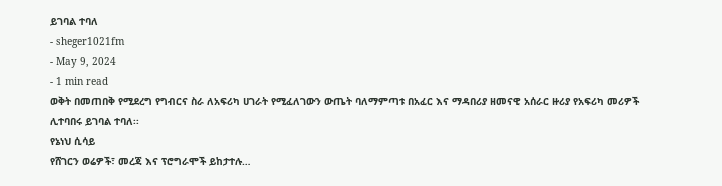ይገባል ተባለ
- sheger1021fm
- May 9, 2024
- 1 min read
ወቅት በመጠበቅ የሚደረግ የግብርና ስራ ለአፍሪካ ሀገራት የሚፈለገውን ውጤት ባለማምጣቱ በአፈር እና ማዳበሪያ ዘመናዊ አሰራር ዙሪያ የአፍሪካ መሪዎች ሊተባበሩ ይገባል ተባለ፡፡
የኔነህ ሲሳይ
የሸገርን ወሬዎች፣ መረጃ እና ፕሮግራሞች ይከታተሉ…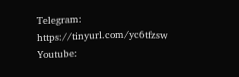Telegram: https://tinyurl.com/yc6tfzsw
Youtube: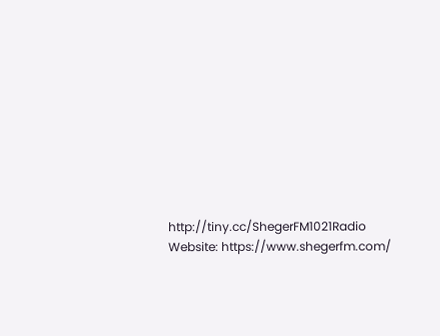http://tiny.cc/ShegerFM1021Radio
Website: https://www.shegerfm.com/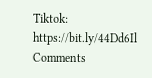Tiktok: https://bit.ly/44Dd6Il
Comments